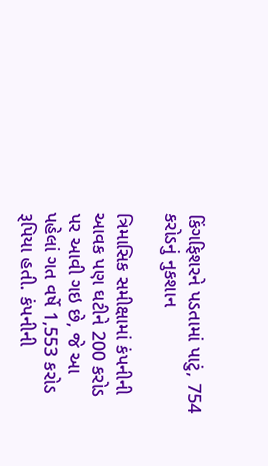કિંગફિશરને પડતામાં પાટું, 754 કરોડનું નુકશાન

ત્રિમાસિક સમીક્ષામાં કંપનીની આવક પણ ઘટીને 200 કરોડ પર આવી ગઇ છે, જે આ પહેલાં ગત વર્ષે 1,553 કરોડ રૂપિયા હતી. કંપનીની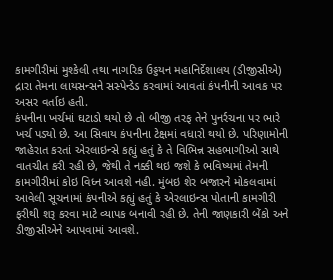કામગીરીમાં મુશ્કેલી તથા નાગરિક ઉડ્ડયન મહાનિર્દેશાલય (ડીજીસીએ) દ્રારા તેમના લાયસન્સને સસ્પેન્ડેડ કરવામાં આવતાં કંપનીની આવક પર અસર વર્તાઇ હતી.
કંપનીના ખર્ચમાં ઘટાડો થયો છે તો બીજી તરફ તેને પુનર્રચના પર ભારે ખર્ચ પડ્યો છે. આ સિવાય કંપનીના ટેક્ષમાં વધારો થયો છે. પરિણામોની જાહેરાત કરતાં એરલાઇન્સે કહ્યું હતું કે તે વિભિન્ન સહભાગીઓ સાથે વાતચીત કરી રહી છે, જેથી તે નક્કી થઇ જશે કે ભવિષ્યમાં તેમની કામગીરીમાં કોઇ વિધ્ન આવશે નહી. મુંબઇ શેર બજારને મોકલવામાં આવેલી સૂચનામાં કંપનીએ કહ્યું હતું કે એરલાઇન્સ પોતાની કામગીરી ફરીથી શરૂ કરવા માટે વ્યાપક બનાવી રહી છે. તેની જાણકારી બેંકો અને ડીજીસીએને આપવામાં આવશે.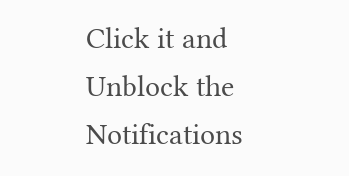Click it and Unblock the Notifications